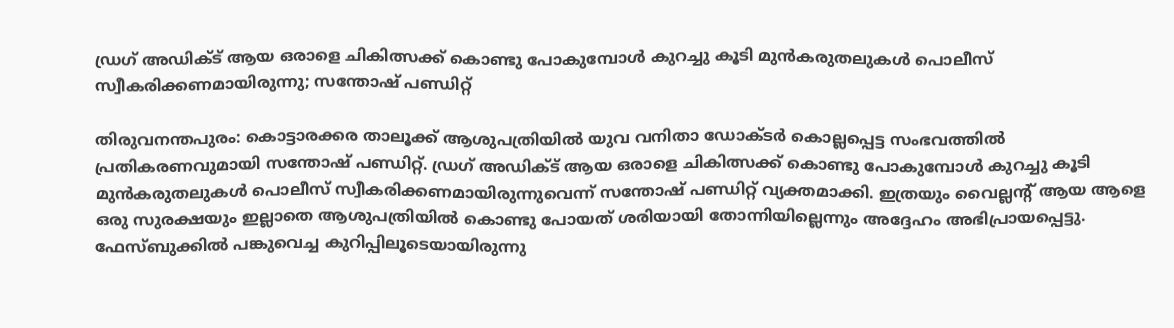ഡ്രഗ് അഡിക്ട് ആയ ഒരാളെ ചികിത്സക്ക് കൊണ്ടു പോകുമ്പോൾ കുറച്ചു കൂടി മുൻകരുതലുകൾ പൊലീസ് സ്വീകരിക്കണമായിരുന്നു; സന്തോഷ് പണ്ഡിറ്റ്

തിരുവനന്തപുരം: കൊട്ടാരക്കര താലൂക്ക് ആശുപത്രിയിൽ യുവ വനിതാ ഡോക്ടർ കൊല്ലപ്പെട്ട സംഭവത്തിൽ പ്രതികരണവുമായി സന്തോഷ് പണ്ഡിറ്റ്. ഡ്രഗ് അഡിക്ട് ആയ ഒരാളെ ചികിത്സക്ക് കൊണ്ടു പോകുമ്പോൾ കുറച്ചു കൂടി മുൻകരുതലുകൾ പൊലീസ് സ്വീകരിക്കണമായിരുന്നുവെന്ന് സന്തോഷ് പണ്ഡിറ്റ് വ്യക്തമാക്കി. ഇത്രയും വൈല്ലന്റ് ആയ ആളെ ഒരു സുരക്ഷയും ഇല്ലാതെ ആശുപത്രിയിൽ കൊണ്ടു പോയത് ശരിയായി തോന്നിയില്ലെന്നും അദ്ദേഹം അഭിപ്രായപ്പെട്ടു. ഫേസ്ബുക്കിൽ പങ്കുവെച്ച കുറിപ്പിലൂടെയായിരുന്നു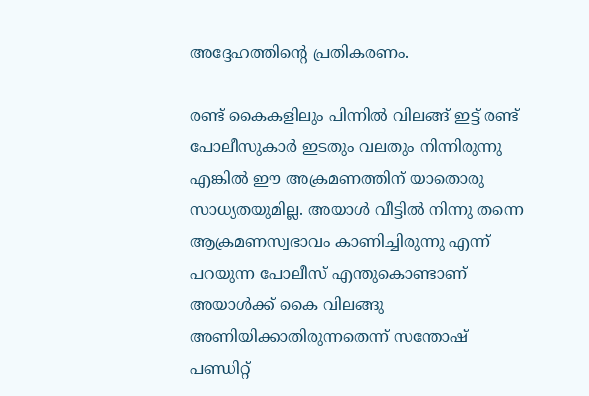അദ്ദേഹത്തിന്റെ പ്രതികരണം.

രണ്ട് കൈകളിലും പിന്നിൽ വിലങ്ങ് ഇട്ട് രണ്ട് പോലീസുകാർ ഇടതും വലതും നിന്നിരുന്നു എങ്കിൽ ഈ അക്രമണത്തിന് യാതൊരു സാധ്യതയുമില്ല. അയാൾ വീട്ടിൽ നിന്നു തന്നെ ആക്രമണസ്വഭാവം കാണിച്ചിരുന്നു എന്ന് പറയുന്ന പോലീസ് എന്തുകൊണ്ടാണ് അയാൾക്ക് കൈ വിലങ്ങു അണിയിക്കാതിരുന്നതെന്ന് സന്തോഷ് പണ്ഡിറ്റ്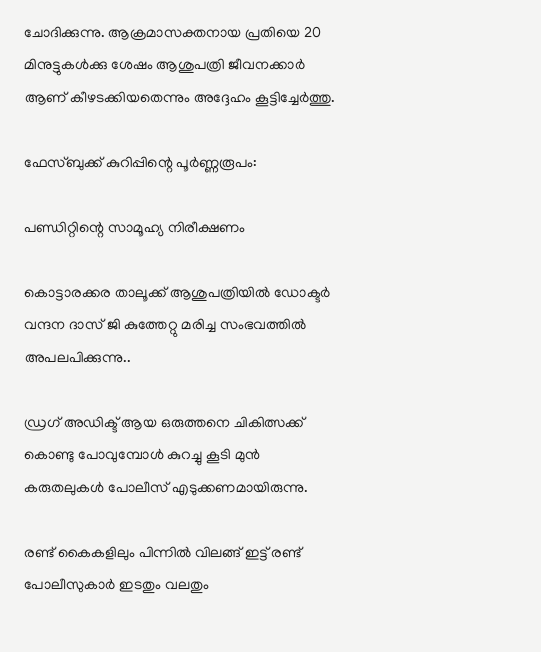ചോദിക്കുന്നു. ആക്രമാസക്തനായ പ്രതിയെ 20 മിനുട്ടുകൾക്കു ശേഷം ആശുപത്രി ജീവനക്കാർ ആണ് കീഴടക്കിയതെന്നും അദ്ദേഹം കൂട്ടിച്ചേർത്തു.

ഫേസ്ബുക്ക് കുറിപ്പിന്റെ പൂർണ്ണരൂപം:

പണ്ഡിറ്റിന്റെ സാമൂഹ്യ നിരീക്ഷണം

കൊട്ടാരക്കര താലൂക്ക് ആശുപത്രിയിൽ ഡോക്ടർ വന്ദന ദാസ് ജി കുത്തേറ്റു മരിച്ച സംഭവത്തിൽ അപലപിക്കുന്നു..

ഡ്രഗ് അഡിക്ട് ആയ ഒരുത്തനെ ചികിത്സക്ക് കൊണ്ടു പോവുമ്പോൾ കുറച്ചു കൂടി മുൻ കരുതലുകൾ പോലീസ് എടുക്കണമായിരുന്നു.

രണ്ട് കൈകളിലും പിന്നിൽ വിലങ്ങ് ഇട്ട് രണ്ട് പോലീസുകാർ ഇടതും വലതും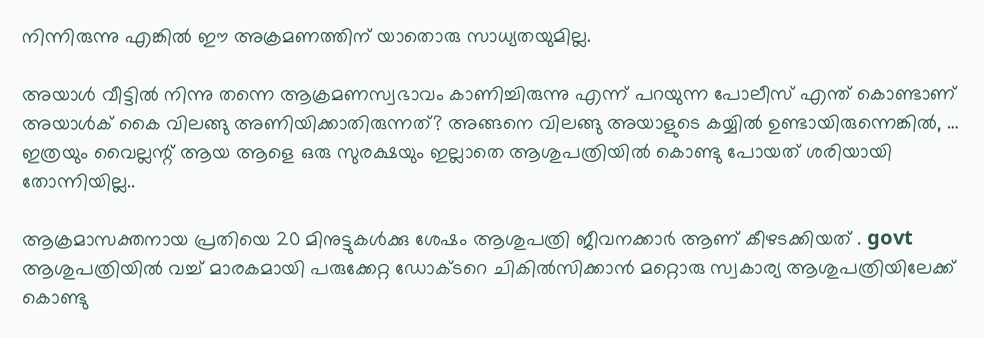നിന്നിരുന്നു എങ്കിൽ ഈ അക്രമണത്തിന് യാതൊരു സാധ്യതയുമില്ല.

അയാൾ വീട്ടിൽ നിന്നു തന്നെ ആക്രമണസ്വഭാവം കാണിച്ചിരുന്നു എന്ന് പറയുന്ന പോലീസ് എന്ത് കൊണ്ടാണ് അയാൾക് കൈ വിലങ്ങു അണിയിക്കാതിരുന്നത്? അങ്ങനെ വിലങ്ങു അയാളുടെ കയ്യിൽ ഉണ്ടായിരുന്നെങ്കിൽ, … ഇത്രയും വൈല്ലന്റ് ആയ ആളെ ഒരു സുരക്ഷയും ഇല്ലാതെ ആശുപത്രിയിൽ കൊണ്ടു പോയത് ശരിയായി തോന്നിയില്ല..

ആക്രമാസക്തനായ പ്രതിയെ 20 മിനുട്ടുകൾക്കു ശേഷം ആശുപത്രി ജീവനക്കാർ ആണ് കീഴടക്കിയത് . govt ആശുപത്രിയിൽ വച്ച് മാരകമായി പരുക്കേറ്റ ഡോക്ടറെ ചികിൽസിക്കാൻ മറ്റൊരു സ്വകാര്യ ആശുപത്രിയിലേക്ക് കൊണ്ടു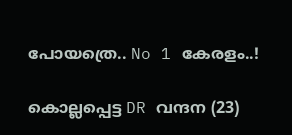പോയത്രെ.. No 1 കേരളം..!

കൊല്ലപ്പെട്ട DR വന്ദന (23)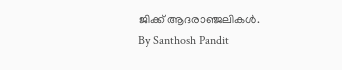ജിക്ക് ആദരാഞ്ജലികൾ.
By Santhosh Pandit